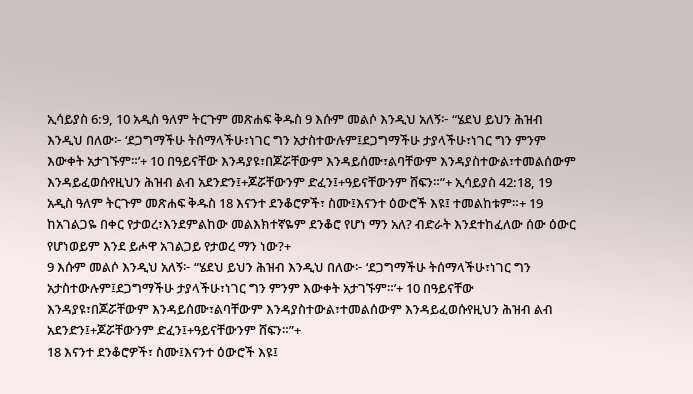ኢሳይያስ 6:9, 10 አዲስ ዓለም ትርጉም መጽሐፍ ቅዱስ 9 እሱም መልሶ እንዲህ አለኝ፦ “ሄደህ ይህን ሕዝብ እንዲህ በለው፦ ‘ደጋግማችሁ ትሰማላችሁ፣ነገር ግን አታስተውሉም፤ደጋግማችሁ ታያላችሁ፣ነገር ግን ምንም እውቀት አታገኙም።’+ 10 በዓይናቸው እንዳያዩ፣በጆሯቸውም እንዳይሰሙ፣ልባቸውም እንዳያስተውል፣ተመልሰውም እንዳይፈወሱየዚህን ሕዝብ ልብ አደንድን፤+ጆሯቸውንም ድፈን፤+ዓይናቸውንም ሸፍን።”+ ኢሳይያስ 42:18, 19 አዲስ ዓለም ትርጉም መጽሐፍ ቅዱስ 18 እናንተ ደንቆሮዎች፣ ስሙ፤እናንተ ዕውሮች እዩ፤ ተመልከቱም።+ 19 ከአገልጋዬ በቀር የታወረ፣እንደምልከው መልእክተኛዬም ደንቆሮ የሆነ ማን አለ? ብድራት እንደተከፈለው ሰው ዕውር የሆነወይም እንደ ይሖዋ አገልጋይ የታወረ ማን ነው?+
9 እሱም መልሶ እንዲህ አለኝ፦ “ሄደህ ይህን ሕዝብ እንዲህ በለው፦ ‘ደጋግማችሁ ትሰማላችሁ፣ነገር ግን አታስተውሉም፤ደጋግማችሁ ታያላችሁ፣ነገር ግን ምንም እውቀት አታገኙም።’+ 10 በዓይናቸው እንዳያዩ፣በጆሯቸውም እንዳይሰሙ፣ልባቸውም እንዳያስተውል፣ተመልሰውም እንዳይፈወሱየዚህን ሕዝብ ልብ አደንድን፤+ጆሯቸውንም ድፈን፤+ዓይናቸውንም ሸፍን።”+
18 እናንተ ደንቆሮዎች፣ ስሙ፤እናንተ ዕውሮች እዩ፤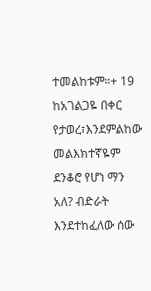ተመልከቱም።+ 19 ከአገልጋዬ በቀር የታወረ፣እንደምልከው መልእክተኛዬም ደንቆሮ የሆነ ማን አለ? ብድራት እንደተከፈለው ሰው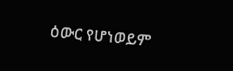ዕውር የሆነወይም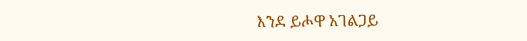እንደ ይሖዋ አገልጋይ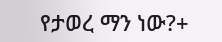የታወረ ማን ነው?+